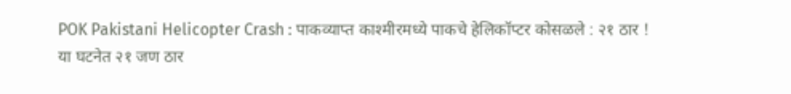POK Pakistani Helicopter Crash : पाकव्याप्त काश्मीरमध्ये पाकचे हेलिकॉप्टर कोसळले : २१ ठार !
या घटनेत २१ जण ठार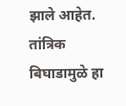झाले आहेत. तांत्रिक बिघाडामुळे हा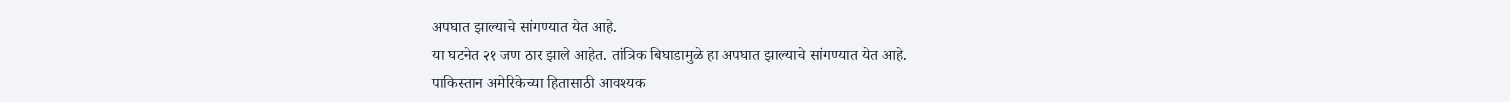अपघात झाल्याचे सांगण्यात येत आहे.
या घटनेत २१ जण ठार झाले आहेत. तांत्रिक बिघाडामुळे हा अपघात झाल्याचे सांगण्यात येत आहे.
पाकिस्तान अमेरिकेच्या हितासाठी आवश्यक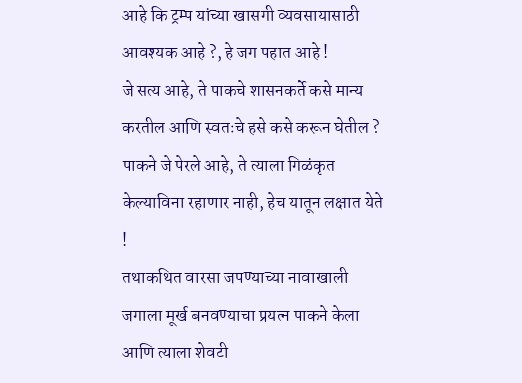आहे कि ट्रम्प यांच्या खासगी व्यवसायासाठी आवश्यक आहे ?, हे जग पहात आहे !
जे सत्य आहे, ते पाकचे शासनकर्ते कसे मान्य करतील आणि स्वतःचे हसे कसे करून घेतील ?
पाकने जे पेरले आहे, ते त्याला गिळंकृत केल्याविना रहाणार नाही, हेच यातून लक्षात येते !
तथाकथित वारसा जपण्याच्या नावाखाली जगाला मूर्ख बनवण्याचा प्रयत्न पाकने केला आणि त्याला शेवटी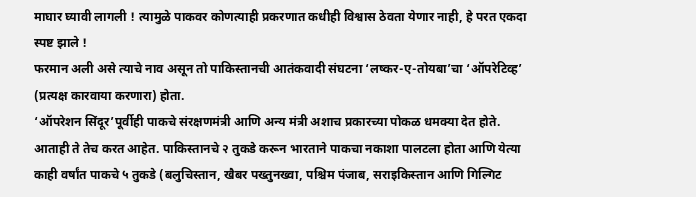माघार घ्यावी लागली ! त्यामुळे पाकवर कोणत्याही प्रकरणात कधीही विश्वास ठेवता येणार नाही, हे परत एकदा स्पष्ट झाले !
फरमान अली असे त्याचे नाव असून तो पाकिस्तानची आतंकवादी संघटना ‘लष्कर-ए-तोयबा’चा ‘ऑपरेटिव्ह’ (प्रत्यक्ष कारवाया करणारा) होता.
‘ऑपरेशन सिंदूर’पूर्वीही पाकचे संरक्षणमंत्री आणि अन्य मंत्री अशाच प्रकारच्या पोकळ धमक्या देत होते. आताही ते तेच करत आहेत. पाकिस्तानचे २ तुकडे करून भारताने पाकचा नकाशा पालटला होता आणि येत्या काही वर्षांत पाकचे ५ तुकडे (बलुचिस्तान, खैबर पख्तुनख्वा, पश्चिम पंजाब, सराइकिस्तान आणि गिल्गिट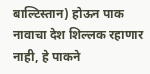बाल्टिस्तान) होऊन पाक नावाचा देश शिल्लक रहाणार नाही, हे पाकने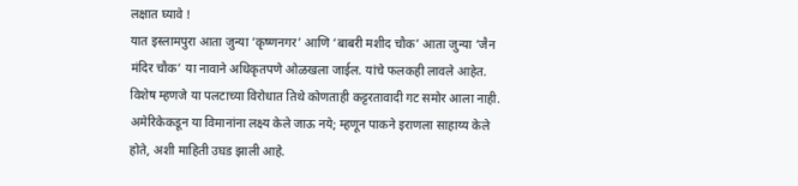लक्षात घ्यावे !
यात इस्लामपुरा आता जुन्या ‘कृष्णनगर’ आणि ‘बाबरी मशीद चौक’ आता जुन्या ‘जैन मंदिर चौक’ या नावाने अधिकृतपणे ओळखला जाईल. यांचे फलकही लावले आहेत. विशेष म्हणजे या पलटाच्या विरोधात तिथे कोणताही कट्टरतावादी गट समोर आला नाही.
अमेरिकेकडून या विमानांना लक्ष्य केले जाऊ नये; म्हणून पाकने इराणला साहाय्य केले होते, अशी माहिती उघड झाली आहे.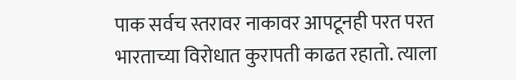पाक सर्वच स्तरावर नाकावर आपटूनही परत परत भारताच्या विरोधात कुरापती काढत रहातो. त्याला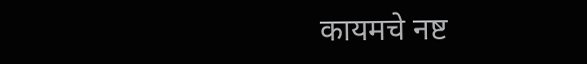कायमचे नष्ट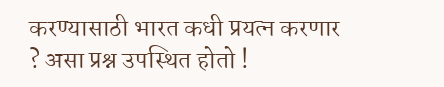करण्यासाठी भारत कधी प्रयत्न करणार ? असा प्रश्न उपस्थित होतो !